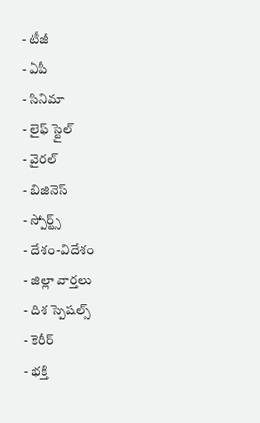- టీజీ
- ఏపీ
- సినిమా
- లైఫ్ స్టైల్
- వైరల్
- బిజినెస్
- స్పోర్ట్స్
- దేశం-విదేశం
- జిల్లా వార్తలు
- దిశ స్పెషల్స్
- కెరీర్
- భక్తి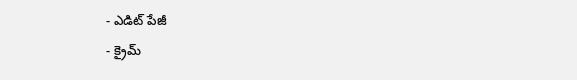- ఎడిట్ పేజీ
- క్రైమ్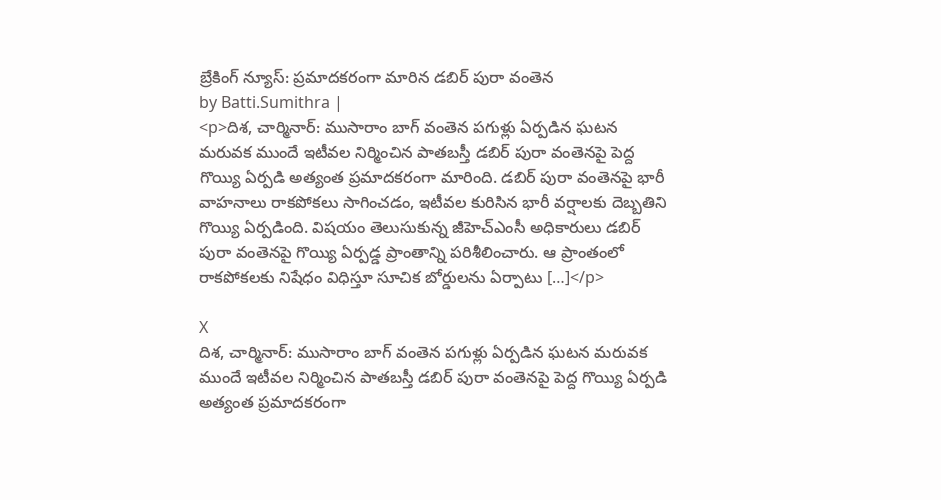బ్రేకింగ్ న్యూస్: ప్రమాదకరంగా మారిన డబిర్ పురా వంతెన
by Batti.Sumithra |
<p>దిశ, చార్మినార్: ముసారాం బాగ్ వంతెన పగుళ్లు ఏర్పడిన ఘటన మరువక ముందే ఇటీవల నిర్మించిన పాతబస్తీ డబిర్ పురా వంతెనపై పెద్ద గొయ్యి ఏర్పడి అత్యంత ప్రమాదకరంగా మారింది. డబిర్ పురా వంతెనపై భారీ వాహనాలు రాకపోకలు సాగించడం, ఇటీవల కురిసిన భారీ వర్షాలకు దెబ్బతిని గొయ్యి ఏర్పడింది. విషయం తెలుసుకున్న జీహెచ్ఎంసీ అధికారులు డబిర్ పురా వంతెనపై గొయ్యి ఏర్పడ్డ ప్రాంతాన్ని పరిశీలించారు. ఆ ప్రాంతంలో రాకపోకలకు నిషేధం విధిస్తూ సూచిక బోర్డులను ఏర్పాటు […]</p>

X
దిశ, చార్మినార్: ముసారాం బాగ్ వంతెన పగుళ్లు ఏర్పడిన ఘటన మరువక ముందే ఇటీవల నిర్మించిన పాతబస్తీ డబిర్ పురా వంతెనపై పెద్ద గొయ్యి ఏర్పడి అత్యంత ప్రమాదకరంగా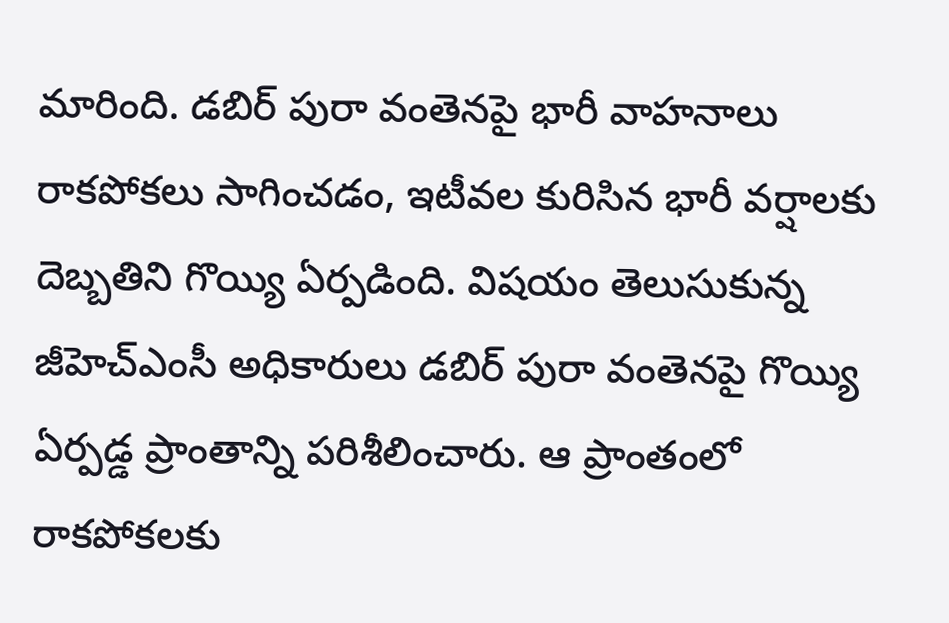మారింది. డబిర్ పురా వంతెనపై భారీ వాహనాలు రాకపోకలు సాగించడం, ఇటీవల కురిసిన భారీ వర్షాలకు దెబ్బతిని గొయ్యి ఏర్పడింది. విషయం తెలుసుకున్న జీహెచ్ఎంసీ అధికారులు డబిర్ పురా వంతెనపై గొయ్యి ఏర్పడ్డ ప్రాంతాన్ని పరిశీలించారు. ఆ ప్రాంతంలో రాకపోకలకు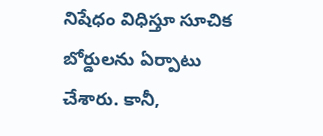నిషేధం విధిస్తూ సూచిక బోర్డులను ఏర్పాటు చేశారు. కానీ,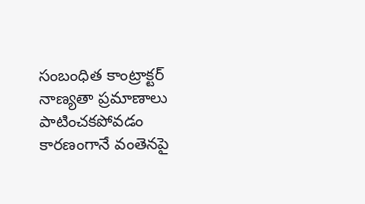సంబంధిత కాంట్రాక్టర్ నాణ్యతా ప్రమాణాలు పాటించకపోవడం కారణంగానే వంతెనపై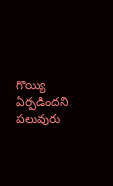గొయ్యి ఏర్పడిందని పలువురు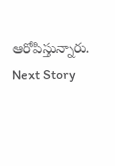ఆరోపిస్తున్నారు.
Next Story